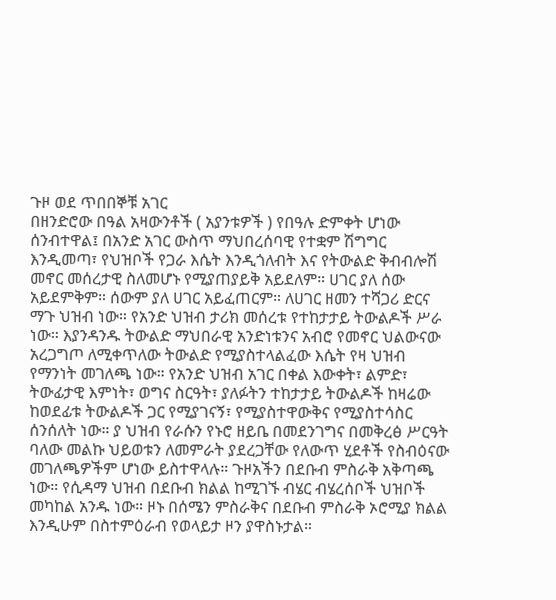ጉዞ ወደ ጥበበኞቹ አገር
በዘንድሮው በዓል አዛውንቶች ( አያንቱዎች ) የበዓሉ ድምቀት ሆነው ሰንብተዋል፤ በአንድ አገር ውስጥ ማህበረሰባዊ የተቋም ሽግግር እንዲመጣ፣ የህዝቦች የጋራ እሴት እንዲጎለብት እና የትውልድ ቅብብሎሽ መኖር መሰረታዊ ስለመሆኑ የሚያጠያይቅ አይደለም። ሀገር ያለ ሰው አይደምቅም። ሰውም ያለ ሀገር አይፈጠርም። ለሀገር ዘመን ተሻጋሪ ድርና ማጉ ህዝብ ነው። የአንድ ህዝብ ታሪክ መሰረቱ የተከታታይ ትውልዶች ሥራ ነው። እያንዳንዱ ትውልድ ማህበራዊ አንድነቱንና አብሮ የመኖር ህልውናው አረጋግጦ ለሚቀጥለው ትውልድ የሚያስተላልፈው እሴት የዛ ህዝብ የማንነት መገለጫ ነው። የአንድ ህዝብ አገር በቀል እውቀት፣ ልምድ፣ ትውፊታዊ እምነት፣ ወግና ስርዓት፣ ያለፉትን ተከታታይ ትውልዶች ከዛሬው ከወደፊቱ ትውልዶች ጋር የሚያገናኝ፣ የሚያስተዋውቅና የሚያስተሳስር ሰንሰለት ነው። ያ ህዝብ የራሱን የኑሮ ዘይቤ በመደንገግና በመቅረፅ ሥርዓት ባለው መልኩ ህይወቱን ለመምራት ያደረጋቸው የለውጥ ሂደቶች የስብዕናው መገለጫዎችም ሆነው ይስተዋላሉ። ጉዞአችን በደቡብ ምስራቅ አቅጣጫ ነው። የሲዳማ ህዝብ በደቡብ ክልል ከሚገኙ ብሄር ብሄረሰቦች ህዝቦች መካከል አንዱ ነው። ዞኑ በሰሜን ምስራቅና በደቡብ ምስራቅ ኦሮሚያ ክልል እንዲሁም በስተምዕራብ የወላይታ ዞን ያዋስኑታል።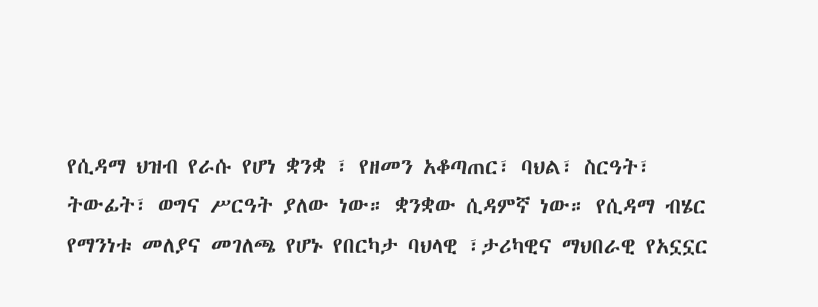የሲዳማ ህዝብ የራሱ የሆነ ቋንቋ ፣ የዘመን አቆጣጠር፣ ባህል፣ ስርዓት፣ ትውፊት፣ ወግና ሥርዓት ያለው ነው። ቋንቋው ሲዳምኛ ነው። የሲዳማ ብሄር የማንነቱ መለያና መገለጫ የሆኑ የበርካታ ባህላዊ ፣ታሪካዊና ማህበራዊ የአኗኗር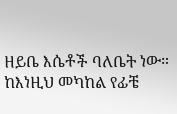ዘይቤ እሴቶች ባለቤት ነው። ከእነዚህ መካከል የፊቼ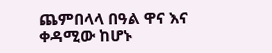ጨምበላላ በዓል ዋና እና ቀዳሚው ከሆኑ